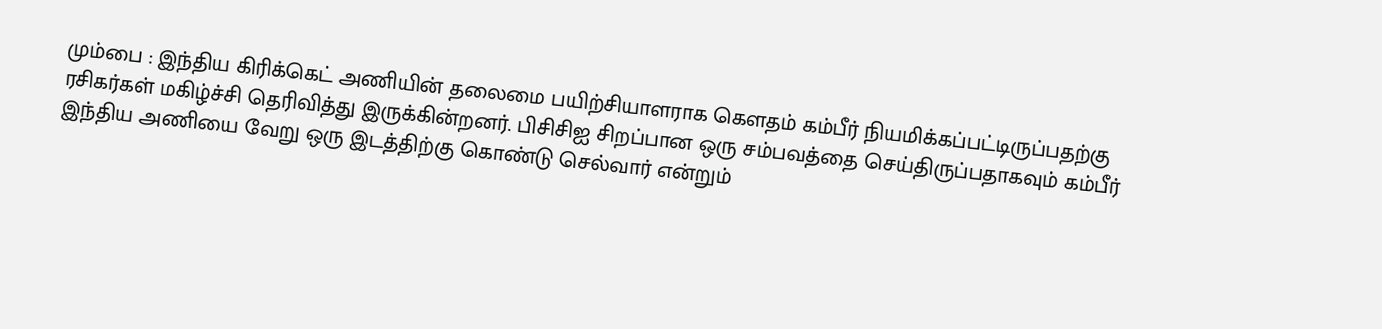மும்பை : இந்திய கிரிக்கெட் அணியின் தலைமை பயிற்சியாளராக கௌதம் கம்பீர் நியமிக்கப்பட்டிருப்பதற்கு ரசிகர்கள் மகிழ்ச்சி தெரிவித்து இருக்கின்றனர். பிசிசிஐ சிறப்பான ஒரு சம்பவத்தை செய்திருப்பதாகவும் கம்பீர் இந்திய அணியை வேறு ஒரு இடத்திற்கு கொண்டு செல்வார் என்றும்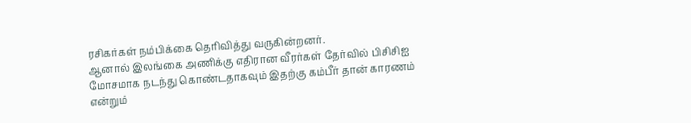ரசிகர்கள் நம்பிக்கை தெரிவித்து வருகின்றனர்.
ஆனால் இலங்கை அணிக்கு எதிரான வீரர்கள் தேர்வில் பிசிசிஐ மோசமாக நடந்து கொண்டதாகவும் இதற்கு கம்பீர் தான் காரணம் என்றும்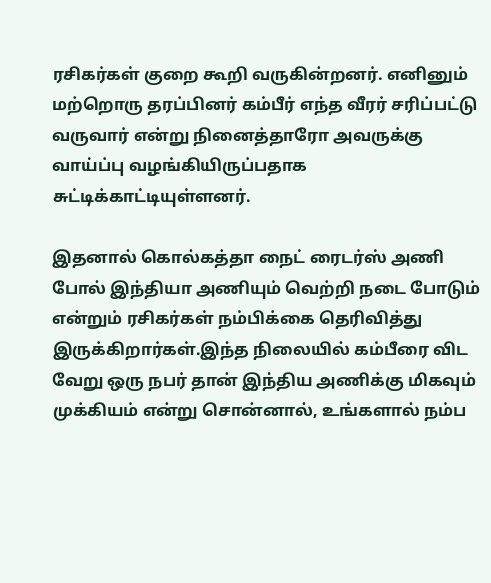ரசிகர்கள் குறை கூறி வருகின்றனர். எனினும் மற்றொரு தரப்பினர் கம்பீர் எந்த வீரர் சரிப்பட்டு வருவார் என்று நினைத்தாரோ அவருக்கு வாய்ப்பு வழங்கியிருப்பதாக சுட்டிக்காட்டியுள்ளனர்.

இதனால் கொல்கத்தா நைட் ரைடர்ஸ் அணி போல் இந்தியா அணியும் வெற்றி நடை போடும் என்றும் ரசிகர்கள் நம்பிக்கை தெரிவித்து இருக்கிறார்கள்.இந்த நிலையில் கம்பீரை விட வேறு ஒரு நபர் தான் இந்திய அணிக்கு மிகவும் முக்கியம் என்று சொன்னால், உங்களால் நம்ப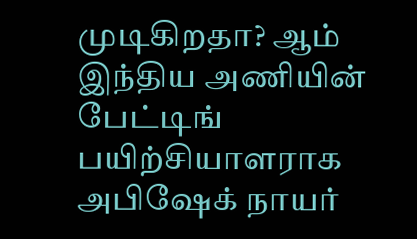முடிகிறதா? ஆம் இந்திய அணியின் பேட்டிங் பயிற்சியாளராக அபிஷேக் நாயர்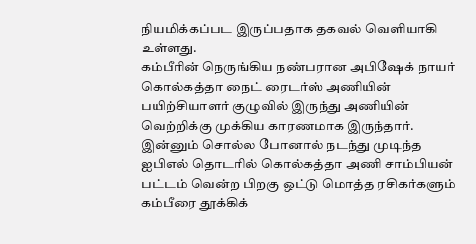நியமிக்கப்பட இருப்பதாக தகவல் வெளியாகி உள்ளது.
கம்பீரின் நெருங்கிய நண்பரான அபிஷேக் நாயர் கொல்கத்தா நைட் ரைடர்ஸ் அணியின் பயிற்சியாளர் குழுவில் இருந்து அணியின் வெற்றிக்கு முக்கிய காரணமாக இருந்தார். இன்னும் சொல்ல போனால் நடந்து முடிந்த ஐபிஎல் தொடரில் கொல்கத்தா அணி சாம்பியன் பட்டம் வென்ற பிறகு ஒட்டு மொத்த ரசிகர்களும் கம்பீரை தூக்கிக்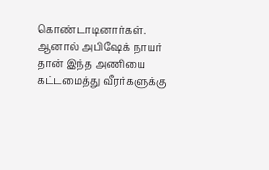கொண்டாடினார்கள். ஆனால் அபிஷேக் நாயர் தான் இந்த அணியை கட்டமைத்து வீரர்களுக்கு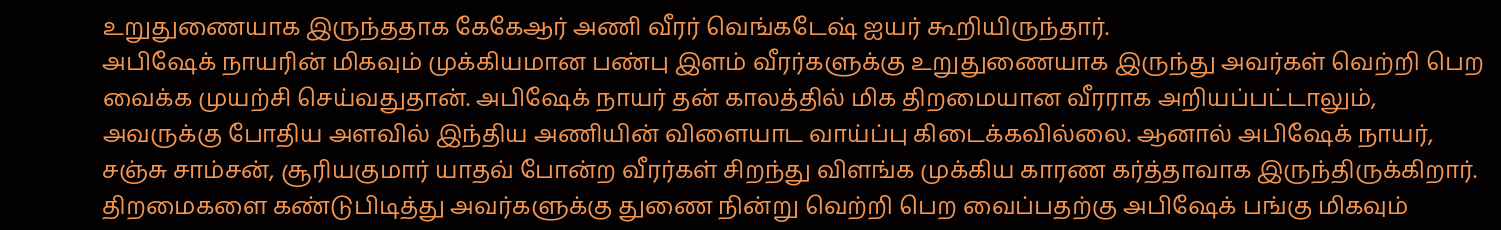உறுதுணையாக இருந்ததாக கேகேஆர் அணி வீரர் வெங்கடேஷ் ஐயர் கூறியிருந்தார்.
அபிஷேக் நாயரின் மிகவும் முக்கியமான பண்பு இளம் வீரர்களுக்கு உறுதுணையாக இருந்து அவர்கள் வெற்றி பெற வைக்க முயற்சி செய்வதுதான். அபிஷேக் நாயர் தன் காலத்தில் மிக திறமையான வீரராக அறியப்பட்டாலும், அவருக்கு போதிய அளவில் இந்திய அணியின் விளையாட வாய்ப்பு கிடைக்கவில்லை. ஆனால் அபிஷேக் நாயர், சஞ்சு சாம்சன், சூரியகுமார் யாதவ் போன்ற வீரர்கள் சிறந்து விளங்க முக்கிய காரண கர்த்தாவாக இருந்திருக்கிறார்.
திறமைகளை கண்டுபிடித்து அவர்களுக்கு துணை நின்று வெற்றி பெற வைப்பதற்கு அபிஷேக் பங்கு மிகவும்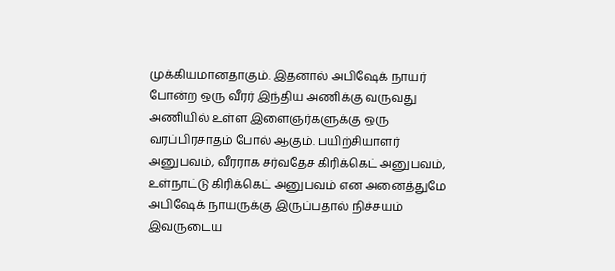முக்கியமானதாகும். இதனால் அபிஷேக் நாயர் போன்ற ஒரு வீரர் இந்திய அணிக்கு வருவது அணியில் உள்ள இளைஞர்களுக்கு ஒரு வரப்பிரசாதம் போல் ஆகும். பயிற்சியாளர் அனுபவம், வீரராக சர்வதேச கிரிக்கெட் அனுபவம், உள்நாட்டு கிரிக்கெட் அனுபவம் என அனைத்துமே அபிஷேக் நாயருக்கு இருப்பதால் நிச்சயம் இவருடைய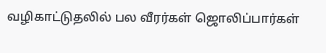வழிகாட்டுதலில் பல வீரர்கள் ஜொலிப்பார்கள்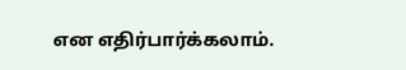என எதிர்பார்க்கலாம்.